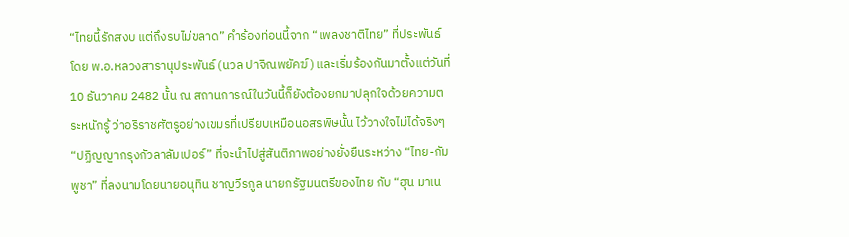“ไทยนี้รักสงบ แต่ถึงรบไม่ขลาด” คำร้องท่อนนี้จาก “เพลงชาติไทย” ที่ประพันธ์โดย พ.อ.หลวงสารานุประพันธ์ (นวล ปาจิณพยัคฆ์) และเริ่มร้องกันมาตั้งแต่วันที่ 10 ธันวาคม 2482 นั้น ณ สถานการณ์ในวันนี้ก็ยังต้องยกมาปลุกใจด้วยความตระหนักรู้ ว่าอริราชศัตรูอย่างเขมรที่เปรียบเหมือนอสรพิษนั้น ไว้วางใจไม่ได้จริงๆ
“ปฏิญญากรุงกัวลาลัมเปอร์” ที่จะนำไปสู่สันติภาพอย่างยั่งยืนระหว่าง “ไทย-กัมพูชา” ที่ลงนามโดยนายอนุทิน ชาญวีรกูล นายกรัฐมนตรีของไทย กับ “ฮุน มาเน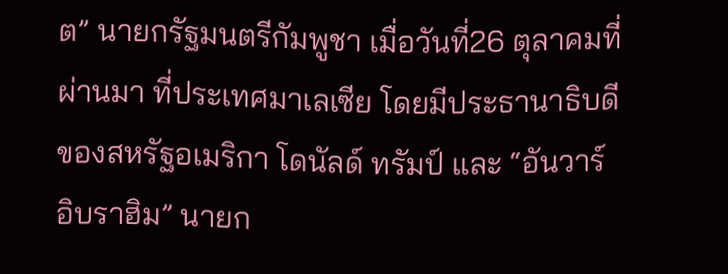ต” นายกรัฐมนตรีกัมพูชา เมื่อวันที่26 ตุลาคมที่ผ่านมา ที่ประเทศมาเลเซีย โดยมีประธานาธิบดีของสหรัฐอเมริกา โดนัลด์ ทรัมป์ และ “อันวาร์ อิบราฮิม” นายก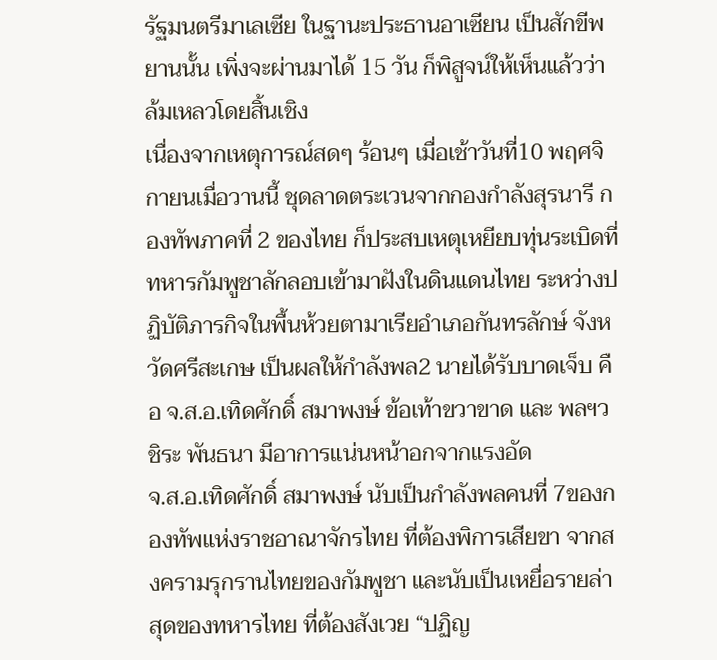รัฐมนตรีมาเลเซีย ในฐานะประธานอาเซียน เป็นสักขีพยานนั้น เพิ่งจะผ่านมาได้ 15 วัน ก็พิสูจน์ให้เห็นแล้วว่า ล้มเหลวโดยสิ้นเชิง
เนื่องจากเหตุการณ์สดๆ ร้อนๆ เมื่อเช้าวันที่10 พฤศจิกายนเมื่อวานนี้ ชุดลาดตระเวนจากกองกำลังสุรนารี กองทัพภาคที่ 2 ของไทย ก็ประสบเหตุเหยียบทุ่นระเบิดที่ทหารกัมพูชาลักลอบเข้ามาฝังในดินแดนไทย ระหว่างปฏิบัติภารกิจในพื้นห้วยตามาเรียอำเภอกันทรลักษ์ จังหวัดศรีสะเกษ เป็นผลให้กำลังพล2 นายได้รับบาดเจ็บ คือ จ.ส.อ.เทิดศักดิ์ สมาพงษ์ ข้อเท้าขวาขาด และ พลฯวชิระ พันธนา มีอาการแน่นหน้าอกจากแรงอัด
จ.ส.อ.เทิดศักดิ์ สมาพงษ์ นับเป็นกำลังพลคนที่ 7ของกองทัพแห่งราชอาณาจักรไทย ที่ต้องพิการเสียขา จากสงครามรุกรานไทยของกัมพูชา และนับเป็นเหยื่อรายล่าสุดของทหารไทย ที่ต้องสังเวย “ปฏิญ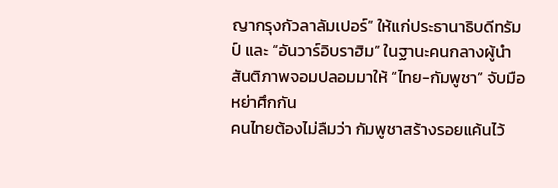ญากรุงกัวลาลัมเปอร์” ให้แก่ประธานาธิบดีทรัมป์ และ “อันวาร์อิบราฮิม” ในฐานะคนกลางผู้นำสันติภาพจอมปลอมมาให้ “ไทย-กัมพูชา” จับมือหย่าศึกกัน
คนไทยต้องไม่ลืมว่า กัมพูชาสร้างรอยแค้นไว้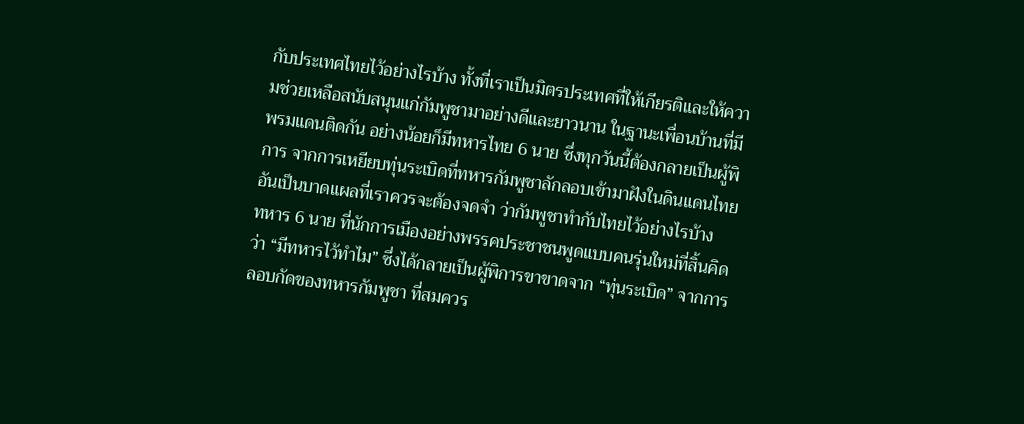กับประเทศไทยไว้อย่างไรบ้าง ทั้งที่เราเป็นมิตรประเทศที่ให้เกียรติและให้ความช่วยเหลือสนับสนุนแก่กัมพูชามาอย่างดีและยาวนาน ในฐานะเพื่อนบ้านที่มีพรมแดนติดกัน อย่างน้อยก็มีทหารไทย 6 นาย ซึ่งทุกวันนี้ต้องกลายเป็นผู้พิการ จากการเหยียบทุ่นระเบิดที่ทหารกัมพูชาลักลอบเข้ามาฝังในดินแดนไทย อันเป็นบาดแผลที่เราควรจะต้องจดจำ ว่ากัมพูชาทำกับไทยไว้อย่างไรบ้าง
ทหาร 6 นาย ที่นักการเมืองอย่างพรรคประชาชนพูดแบบคนรุ่นใหม่ที่สิ้นคิดว่า “มีทหารไว้ทำไม” ซึ่งได้กลายเป็นผู้พิการขาขาดจาก “ทุ่นระเบิด” จากการลอบกัดของทหารกัมพูชา ที่สมควร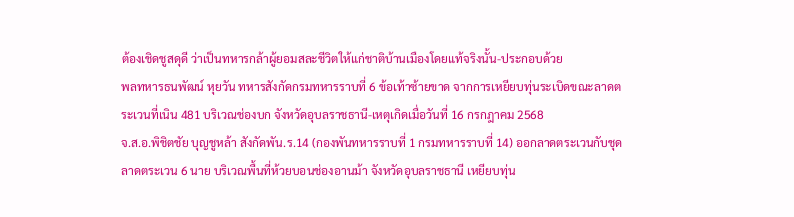ต้องเชิดชูสดุดี ว่าเป็นทหารกล้าผู้ยอมสละชีวิตให้แก่ชาติบ้านเมืองโดยแท้จริงนั้น-ประกอบด้วย
พลทหารธนพัฒน์ หุยวัน ทหารสังกัดกรมทหารราบที่ 6 ข้อเท้าซ้ายขาด จากการเหยียบทุ่นระเบิดขณะลาดตระเวนที่เนิน 481 บริเวณช่องบก จังหวัดอุบลราชธานี-เหตุเกิดเมื่อวันที่ 16 กรกฎาคม 2568
จ.ส.อ.พิชิตชัย บุญชูหล้า สังกัดพัน.ร.14 (กองพันทหารราบที่ 1 กรมทหารราบที่ 14) ออกลาดตระเวนกับชุดลาดตระเวน 6 นาย บริเวณพื้นที่ห้วยบอนช่องอานม้า จังหวัดอุบลราชธานี เหยียบทุ่น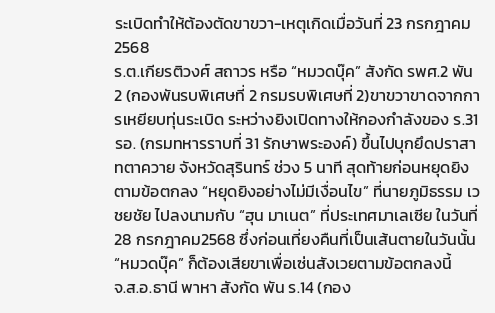ระเบิดทำให้ต้องตัดขาขวา-เหตุเกิดเมื่อวันที่ 23 กรกฎาคม 2568
ร.ต.เกียรติวงศ์ สถาวร หรือ “หมวดบุ๊ค” สังกัด รพศ.2 พัน 2 (กองพันรบพิเศษที่ 2 กรมรบพิเศษที่ 2)ขาขวาขาดจากการเหยียบทุ่นระเบิด ระหว่างยิงเปิดทางให้กองกำลังของ ร.31 รอ. (กรมทหารราบที่ 31 รักษาพระองค์) ขึ้นไปบุกยึดปราสาทตาควาย จังหวัดสุรินทร์ ช่วง 5 นาที สุดท้ายก่อนหยุดยิงตามข้อตกลง “หยุดยิงอย่างไม่มีเงื่อนไข” ที่นายภูมิธรรม เวชยชัย ไปลงนามกับ “ฮุน มาเนต” ที่ประเทศมาเลเซีย ในวันที่ 28 กรกฎาคม2568 ซึ่งก่อนเที่ยงคืนที่เป็นเส้นตายในวันนั้น “หมวดบุ๊ค” ก็ต้องเสียขาเพื่อเซ่นสังเวยตามข้อตกลงนี้
จ.ส.อ.ธานี พาหา สังกัด พัน ร.14 (กอง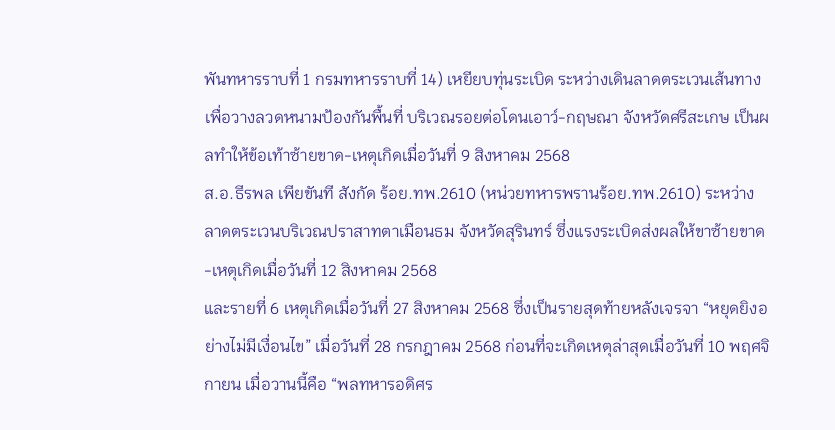พันทหารราบที่ 1 กรมทหารราบที่ 14) เหยียบทุ่นระเบิด ระหว่างเดินลาดตระเวนเส้นทาง เพื่อวางลวดหนามป้องกันพื้นที่ บริเวณรอยต่อโดนเอาว์-กฤษณา จังหวัดศรีสะเกษ เป็นผลทำให้ข้อเท้าซ้ายขาด-เหตุเกิดเมื่อวันที่ 9 สิงหาคม 2568
ส.อ.ธีรพล เพียขันที สังกัด ร้อย.ทพ.2610 (หน่วยทหารพรานร้อย.ทพ.2610) ระหว่างลาดตระเวนบริเวณปราสาทตาเมือนธม จังหวัดสุรินทร์ ซึ่งแรงระเบิดส่งผลให้ขาซ้ายขาด-เหตุเกิดเมื่อวันที่ 12 สิงหาคม 2568
และรายที่ 6 เหตุเกิดเมื่อวันที่ 27 สิงหาคม 2568 ซึ่งเป็นรายสุดท้ายหลังเจรจา “หยุดยิงอย่างไม่มีเงื่อนไข” เมื่อวันที่ 28 กรกฎาคม 2568 ก่อนที่จะเกิดเหตุล่าสุดเมื่อวันที่ 10 พฤศจิกายน เมื่อวานนี้คือ “พลทหารอดิศร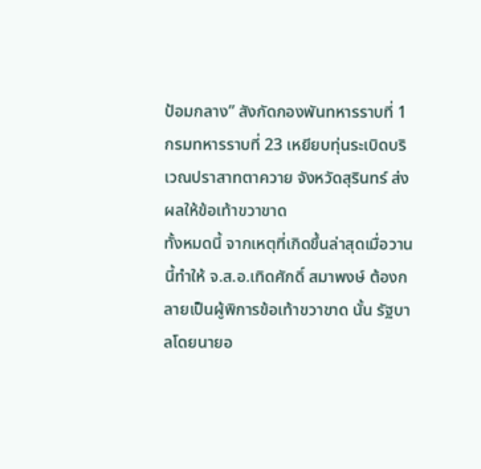ป้อมกลาง” สังกัดกองพันทหารราบที่ 1 กรมทหารราบที่ 23 เหยียบทุ่นระเบิดบริเวณปราสาทตาควาย จังหวัดสุรินทร์ ส่งผลให้ข้อเท้าขวาขาด
ทั้งหมดนี้ จากเหตุที่เกิดขึ้นล่าสุดเมื่อวานนี้ทำให้ จ.ส.อ.เทิดศักดิ์ สมาพงษ์ ต้องกลายเป็นผู้พิการข้อเท้าขวาขาด นั้น รัฐบาลโดยนายอ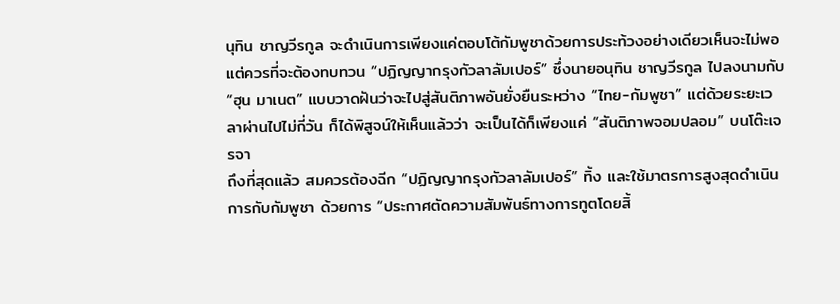นุทิน ชาญวีรกูล จะดำเนินการเพียงแค่ตอบโต้กัมพูชาด้วยการประท้วงอย่างเดียวเห็นจะไม่พอ
แต่ควรที่จะต้องทบทวน “ปฏิญญากรุงกัวลาลัมเปอร์” ซึ่งนายอนุทิน ชาญวีรกูล ไปลงนามกับ “ฮุน มาเนต” แบบวาดฝันว่าจะไปสู่สันติภาพอันยั่งยืนระหว่าง “ไทย-กัมพูชา” แต่ด้วยระยะเวลาผ่านไปไม่กี่วัน ก็ได้พิสูจน์ให้เห็นแล้วว่า จะเป็นได้ก็เพียงแค่ “สันติภาพจอมปลอม” บนโต๊ะเจรจา
ถึงที่สุดแล้ว สมควรต้องฉีก “ปฏิญญากรุงกัวลาลัมเปอร์” ทิ้ง และใช้มาตรการสูงสุดดำเนินการกับกัมพูชา ด้วยการ “ประกาศตัดความสัมพันธ์ทางการทูตโดยสิ้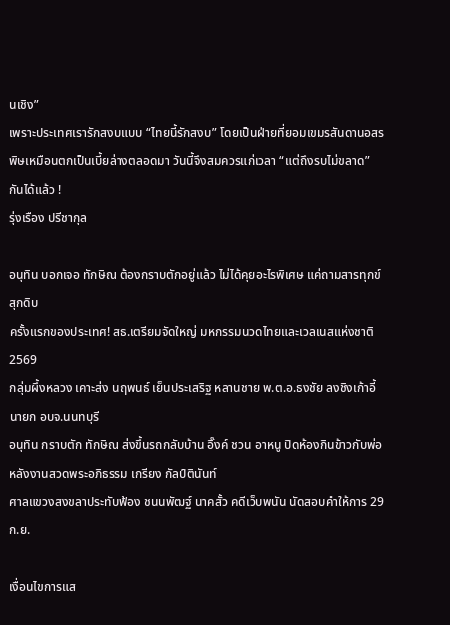นเชิง”
เพราะประเทศเรารักสงบแบบ “ไทยนี้รักสงบ” โดยเป็นฝ่ายที่ยอมเขมรสันดานอสรพิษเหมือนตกเป็นเบี้ยล่างตลอดมา วันนี้จึงสมควรแก่เวลา “แต่ถึงรบไม่ขลาด” กันได้แล้ว !
รุ่งเรือง ปรีชากุล

อนุทิน บอกเจอ ทักษิณ ต้องกราบตักอยู่แล้ว ไม่ได้คุยอะไรพิเศษ แค่ถามสารทุกข์สุกดิบ
ครั้งแรกของประเทศ! สธ.เตรียมจัดใหญ่ มหกรรมนวดไทยและเวลเนสแห่งชาติ 2569
กลุ่มผึ้งหลวง เคาะส่ง นฤพนธ์ เย็นประเสริฐ หลานชาย พ.ต.อ.ธงชัย ลงชิงเก้าอี้ นายก อบจ.นนทบุรี
อนุทิน กราบตัก ทักษิณ ส่งขึ้นรถกลับบ้าน อิ๊งค์ ชวน อาหนู ปิดห้องกินข้าวกับพ่อ หลังงานสวดพระอภิธรรม เกรียง กัลป์ตินันท์
ศาลแขวงสงขลาประทับฟ้อง ชนนพัฒฐ์ นาคสั้ว คดีเว็บพนัน นัดสอบคำให้การ 29 ก.ย.

เงื่อนไขการแส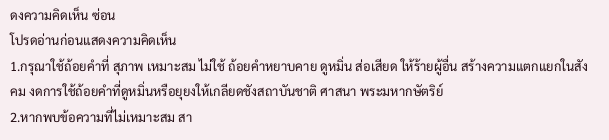ดงความคิดเห็น ซ่อน
โปรดอ่านก่อนแสดงความคิดเห็น
1.กรุณาใช้ถ้อยคำที่ สุภาพ เหมาะสม ไม่ใช้ ถ้อยคำหยาบคาย ดูหมิ่น ส่อเสียด ให้ร้ายผู้อื่น สร้างความแตกแยกในสังคม งดการใช้ถ้อยคำที่ดูหมิ่นหรือยุยงให้เกลียดชังสถาบันชาติ ศาสนา พระมหากษัตริย์
2.หากพบข้อความที่ไม่เหมาะสม สา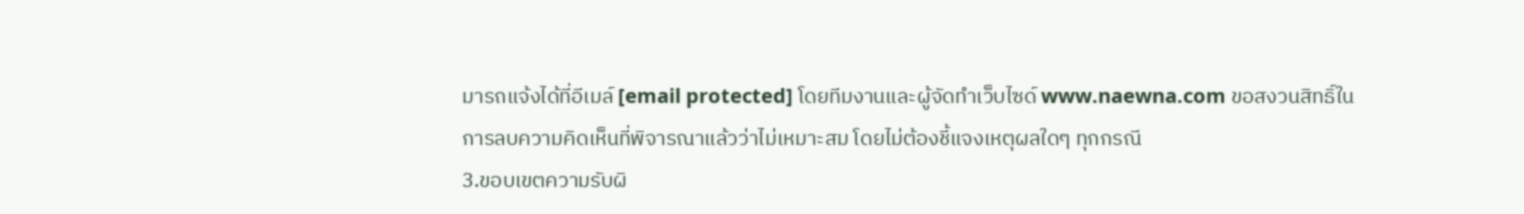มารถแจ้งได้ที่อีเมล์ [email protected] โดยทีมงานและผู้จัดทำเว็บไซด์ www.naewna.com ขอสงวนสิทธิ์ในการลบความคิดเห็นที่พิจารณาแล้วว่าไม่เหมาะสม โดยไม่ต้องชี้แจงเหตุผลใดๆ ทุกกรณี
3.ขอบเขตความรับผิ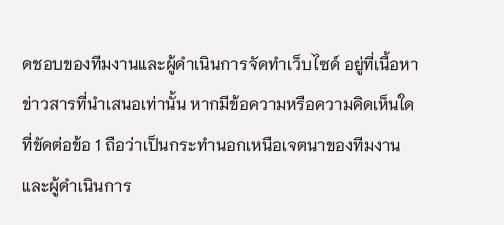ดชอบของทีมงานและผู้ดำเนินการจัดทำเว็บไซด์ อยู่ที่เนื้อหาข่าวสารที่นำเสนอเท่านั้น หากมีข้อความหรือความคิดเห็นใดที่ขัดต่อข้อ 1 ถือว่าเป็นกระทำนอกเหนือเจตนาของทีมงานและผู้ดำเนินการ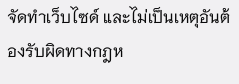จัดทำเว็บไซด์ และไม่เป็นเหตุอันต้องรับผิดทางกฎห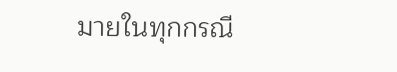มายในทุกกรณี